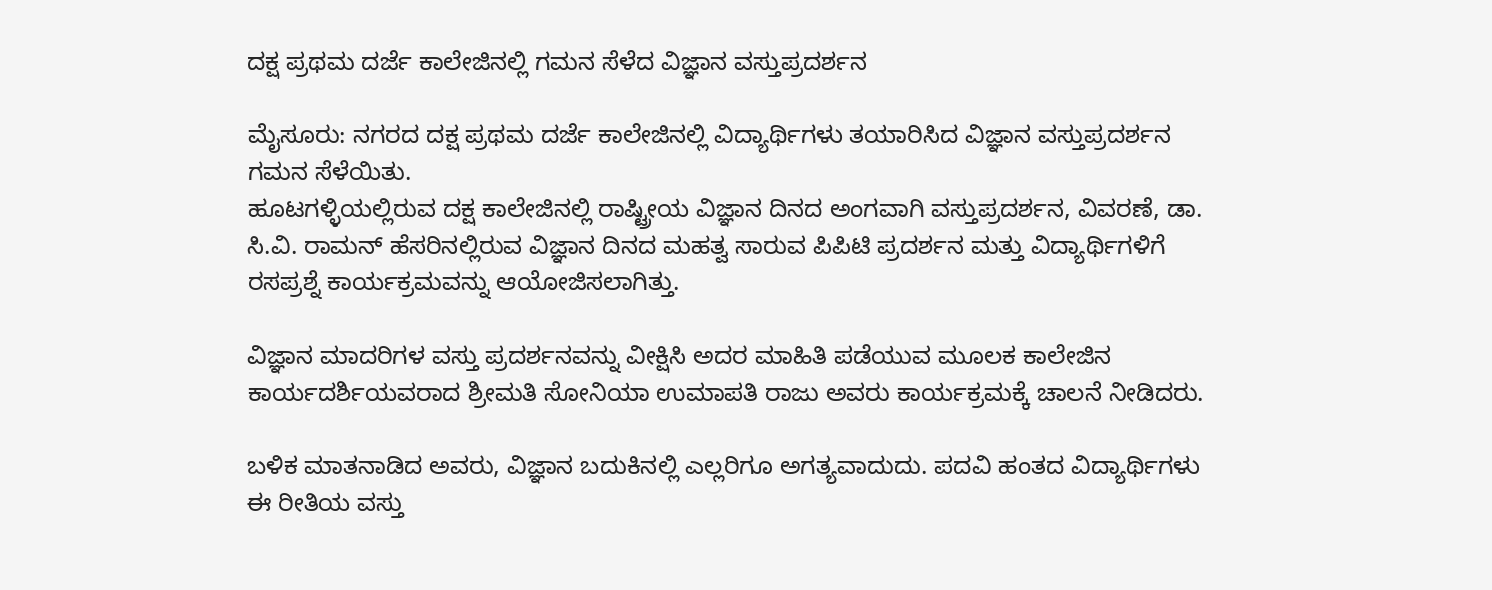ದಕ್ಷ ಪ್ರಥಮ ದರ್ಜೆ ಕಾಲೇಜಿನಲ್ಲಿ ಗಮನ ಸೆಳೆದ ವಿಜ್ಞಾನ ವಸ್ತುಪ್ರದರ್ಶನ

ಮೈಸೂರು: ನಗರದ ದಕ್ಷ ಪ್ರಥಮ ದರ್ಜೆ ಕಾಲೇಜಿನಲ್ಲಿ ವಿದ್ಯಾರ್ಥಿಗಳು ತಯಾರಿಸಿದ ವಿಜ್ಞಾನ ವಸ್ತುಪ್ರದರ್ಶನ ಗಮನ ಸೆಳೆಯಿತು.
ಹೂಟಗಳ್ಳಿಯಲ್ಲಿರುವ ದಕ್ಷ ಕಾಲೇಜಿನಲ್ಲಿ ರಾಷ್ಟ್ರೀಯ ವಿಜ್ಞಾನ ದಿನದ ಅಂಗವಾಗಿ ವಸ್ತುಪ್ರದರ್ಶನ, ವಿವರಣೆ, ಡಾ. ಸಿ.ವಿ. ರಾಮನ್ ಹೆಸರಿನಲ್ಲಿರುವ ವಿಜ್ಞಾನ ದಿನದ ಮಹತ್ವ ಸಾರುವ ಪಿಪಿಟಿ ಪ್ರದರ್ಶನ ಮತ್ತು ವಿದ್ಯಾರ್ಥಿಗಳಿಗೆ ರಸಪ್ರಶ್ನೆ ಕಾರ್ಯಕ್ರಮವನ್ನು ಆಯೋಜಿಸಲಾಗಿತ್ತು.

ವಿಜ್ಞಾನ ಮಾದರಿಗಳ ವಸ್ತು ಪ್ರದರ್ಶನವನ್ನು ವೀಕ್ಷಿಸಿ ಅದರ ಮಾಹಿತಿ ಪಡೆಯುವ ಮೂಲಕ ಕಾಲೇಜಿನ ಕಾರ್ಯದರ್ಶಿಯವರಾದ ಶ್ರೀಮತಿ ಸೋನಿಯಾ ಉಮಾಪತಿ ರಾಜು ಅವರು ಕಾರ್ಯಕ್ರಮಕ್ಕೆ ಚಾಲನೆ ನೀಡಿದರು.

ಬಳಿಕ ಮಾತನಾಡಿದ ಅವರು, ವಿಜ್ಞಾನ ಬದುಕಿನಲ್ಲಿ ಎಲ್ಲರಿಗೂ ಅಗತ್ಯವಾದುದು. ಪದವಿ ಹಂತದ ವಿದ್ಯಾರ್ಥಿಗಳು ಈ ರೀತಿಯ ವಸ್ತು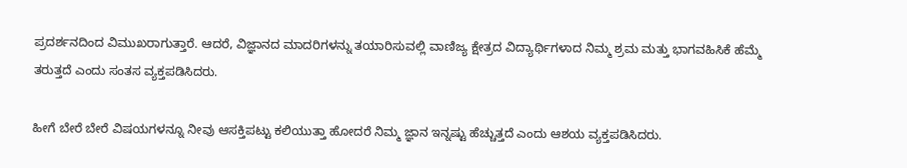ಪ್ರದರ್ಶನದಿಂದ ವಿಮುಖರಾಗುತ್ತಾರೆ. ಆದರೆ, ವಿಜ್ಞಾನದ ಮಾದರಿಗಳನ್ನು ತಯಾರಿಸುವಲ್ಲಿ ವಾಣಿಜ್ಯ ಕ್ಷೇತ್ರದ ವಿದ್ಯಾರ್ಥಿಗಳಾದ ನಿಮ್ಮ ಶ್ರಮ ಮತ್ತು ಭಾಗವಹಿಸಿಕೆ ಹೆಮ್ಮೆ ತರುತ್ತದೆ ಎಂದು ಸಂತಸ ವ್ಯಕ್ತಪಡಿಸಿದರು.

ಹೀಗೆ ಬೇರೆ ಬೇರೆ ವಿಷಯಗಳನ್ನೂ ನೀವು ಆಸಕ್ತಿಪಟ್ಟು ಕಲಿಯುತ್ತಾ ಹೋದರೆ ನಿಮ್ಮ ಜ್ಞಾನ ಇನ್ನಷ್ಟು ಹೆಚ್ಚುತ್ತದೆ ಎಂದು ಆಶಯ ವ್ಯಕ್ತಪಡಿಸಿದರು.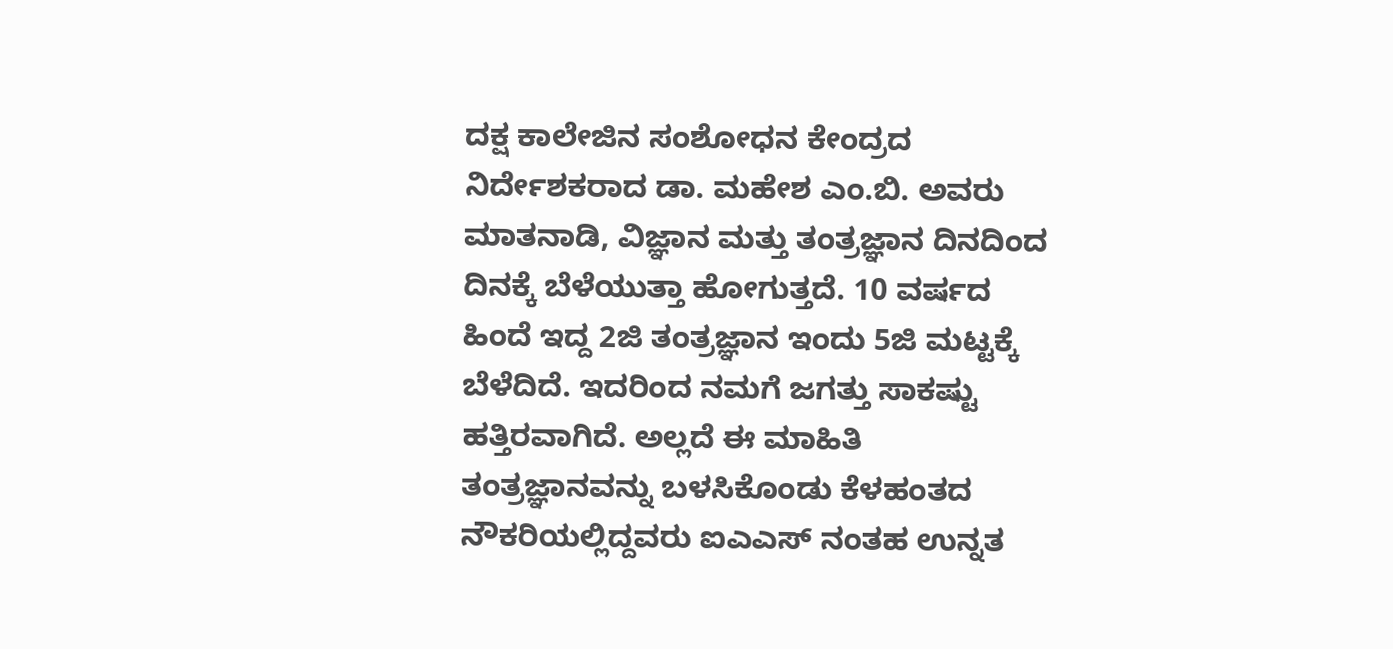ದಕ್ಷ ಕಾಲೇಜಿನ ಸಂಶೋಧನ ಕೇಂದ್ರದ ನಿರ್ದೇಶಕರಾದ ಡಾ. ಮಹೇಶ ಎಂ.ಬಿ. ಅವರು ಮಾತನಾಡಿ, ವಿಜ್ಞಾನ ಮತ್ತು ತಂತ್ರಜ್ಞಾನ ದಿನದಿಂದ ದಿನಕ್ಕೆ ಬೆಳೆಯುತ್ತಾ ಹೋಗುತ್ತದೆ. 10 ವರ್ಷದ ಹಿಂದೆ ಇದ್ದ 2ಜಿ ತಂತ್ರಜ್ಞಾನ ಇಂದು 5ಜಿ ಮಟ್ಟಕ್ಕೆ ಬೆಳೆದಿದೆ. ಇದರಿಂದ ನಮಗೆ ಜಗತ್ತು ಸಾಕಷ್ಟು ಹತ್ತಿರವಾಗಿದೆ. ಅಲ್ಲದೆ ಈ ಮಾಹಿತಿ ತಂತ್ರಜ್ಞಾನವನ್ನು ಬಳಸಿಕೊಂಡು ಕೆಳಹಂತದ ನೌಕರಿಯಲ್ಲಿದ್ದವರು ಐಎಎಸ್ ನಂತಹ ಉನ್ನತ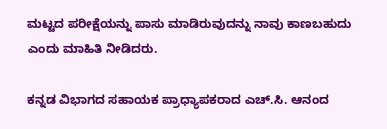ಮಟ್ಟದ ಪರೀಕ್ಷೆಯನ್ನು ಪಾಸು ಮಾಡಿರುವುದನ್ನು ನಾವು ಕಾಣಬಹುದು ಎಂದು ಮಾಹಿತಿ ನೀಡಿದರು.

ಕನ್ನಡ ವಿಭಾಗದ ಸಹಾಯಕ ಪ್ರಾಧ್ಯಾಪಕರಾದ ಎಚ್.ಸಿ. ಆನಂದ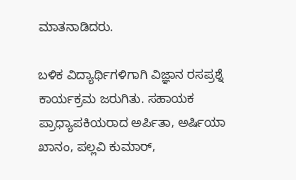ಮಾತನಾಡಿದರು.

ಬಳಿಕ ವಿದ್ಯಾರ್ಥಿಗಳಿಗಾಗಿ ವಿಜ್ಞಾನ ರಸಪ್ರಶ್ನೆ ಕಾರ್ಯಕ್ರಮ ಜರುಗಿತು. ಸಹಾಯಕ ಪ್ರಾಧ್ಯಾಪಕಿಯರಾದ ಅರ್ಪಿತಾ, ಅರ್ಷಿಯಾ ಖಾನಂ, ಪಲ್ಲವಿ ಕುಮಾರ್,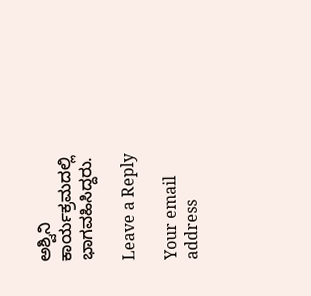ಅಶ್ವಿನಿ ಕಾರ್ಯಕ್ರಮದಲ್ಲಿ ಭಾಗವಹಿಸಿದ್ದರು.

Leave a Reply

Your email address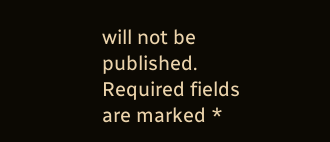will not be published. Required fields are marked *